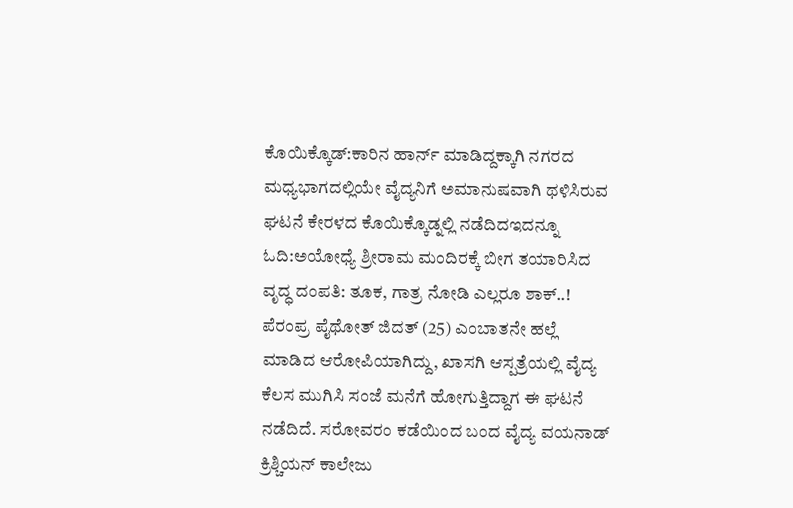ಕೊಯಿಕ್ಕೊಡ್:ಕಾರಿನ ಹಾರ್ನ್ ಮಾಡಿದ್ದಕ್ಕಾಗಿ ನಗರದ ಮಧ್ಯಭಾಗದಲ್ಲಿಯೇ ವೈದ್ಯನಿಗೆ ಅಮಾನುಷವಾಗಿ ಥಳಿಸಿರುವ ಘಟನೆ ಕೇರಳದ ಕೊಯಿಕ್ಕೊಡ್ನಲ್ಲಿ ನಡೆದಿದಇದನ್ನೂ ಓದಿ:ಅಯೋಧ್ಯೆ ಶ್ರೀರಾಮ ಮಂದಿರಕ್ಕೆ ಬೀಗ ತಯಾರಿಸಿದ ವೃದ್ಧ ದಂಪತಿ: ತೂಕ, ಗಾತ್ರ ನೋಡಿ ಎಲ್ಲರೂ ಶಾಕ್..!
ಪೆರಂಪ್ರ ಪೈಥೋತ್ ಜಿದತ್ (25) ಎಂಬಾತನೇ ಹಲ್ಲೆ ಮಾಡಿದ ಆರೋಪಿಯಾಗಿದ್ದು, ಖಾಸಗಿ ಆಸ್ಪತ್ರೆಯಲ್ಲಿ ವೈದ್ಯ ಕೆಲಸ ಮುಗಿಸಿ ಸಂಜೆ ಮನೆಗೆ ಹೋಗುತ್ತಿದ್ದಾಗ ಈ ಘಟನೆ ನಡೆದಿದೆ. ಸರೋವರಂ ಕಡೆಯಿಂದ ಬಂದ ವೈದ್ಯ ವಯನಾಡ್ ಕ್ರಿಶ್ಚಿಯನ್ ಕಾಲೇಜು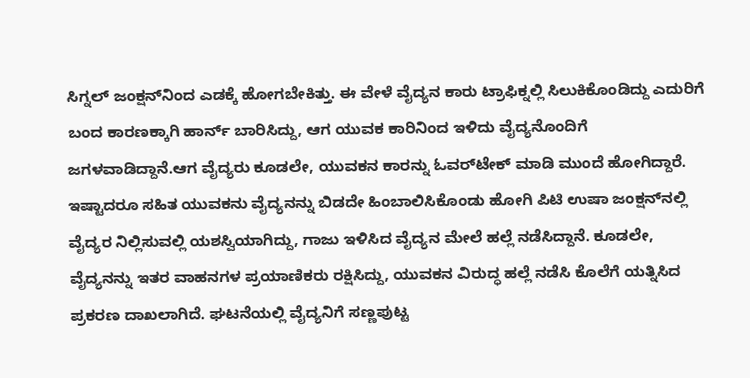ಸಿಗ್ನಲ್ ಜಂಕ್ಷನ್‌ನಿಂದ ಎಡಕ್ಕೆ ಹೋಗಬೇಕಿತ್ತು. ಈ ವೇಳೆ ವೈದ್ಯನ ಕಾರು ಟ್ರಾಫಿಕ್ನಲ್ಲಿ ಸಿಲುಕಿಕೊಂಡಿದ್ದು ಎದುರಿಗೆ ಬಂದ ಕಾರಣಕ್ಕಾಗಿ ಹಾರ್ನ್ ಬಾರಿಸಿದ್ದು, ಆಗ ಯುವಕ ಕಾರಿನಿಂದ ಇಳಿದು ವೈದ್ಯನೊಂದಿಗೆ ಜಗಳವಾಡಿದ್ದಾನೆ.ಆಗ ವೈದ್ಯರು ಕೂಡಲೇ, ಯುವಕನ ಕಾರನ್ನು ಓವರ್‌ಟೇಕ್ ಮಾಡಿ ಮುಂದೆ ಹೋಗಿದ್ದಾರೆ. ಇಷ್ಟಾದರೂ ಸಹಿತ ಯುವಕನು ವೈದ್ಯನನ್ನು ಬಿಡದೇ ಹಿಂಬಾಲಿಸಿಕೊಂಡು ಹೋಗಿ ಪಿಟಿ ಉಷಾ ಜಂಕ್ಷನ್‌ನಲ್ಲಿ ವೈದ್ಯರ ನಿಲ್ಲಿಸುವಲ್ಲಿ ಯಶಸ್ವಿಯಾಗಿದ್ದು, ಗಾಜು ಇಳಿಸಿದ ವೈದ್ಯನ ಮೇಲೆ ಹಲ್ಲೆ ನಡೆಸಿದ್ದಾನೆ. ಕೂಡಲೇ, ವೈದ್ಯನನ್ನು ಇತರ ವಾಹನಗಳ ಪ್ರಯಾಣಿಕರು ರಕ್ಷಿಸಿದ್ದು, ಯುವಕನ ವಿರುದ್ಧ ಹಲ್ಲೆ ನಡೆಸಿ ಕೊಲೆಗೆ ಯತ್ನಿಸಿದ ಪ್ರಕರಣ ದಾಖಲಾಗಿದೆ. ಘಟನೆಯಲ್ಲಿ ವೈದ್ಯನಿಗೆ ಸಣ್ಣಪುಟ್ಟ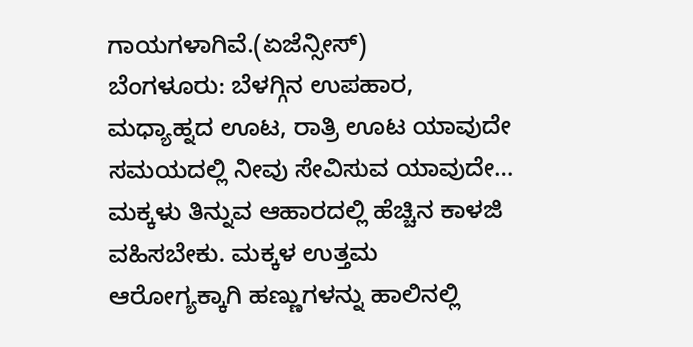ಗಾಯಗಳಾಗಿವೆ.(ಏಜೆನ್ಸೀಸ್)
ಬೆಂಗಳೂರು: ಬೆಳಗ್ಗಿನ ಉಪಹಾರ, ಮಧ್ಯಾಹ್ನದ ಊಟ, ರಾತ್ರಿ ಊಟ ಯಾವುದೇ ಸಮಯದಲ್ಲಿ ನೀವು ಸೇವಿಸುವ ಯಾವುದೇ…
ಮಕ್ಕಳು ತಿನ್ನುವ ಆಹಾರದಲ್ಲಿ ಹೆಚ್ಚಿನ ಕಾಳಜಿ ವಹಿಸಬೇಕು. ಮಕ್ಕಳ ಉತ್ತಮ ಆರೋಗ್ಯಕ್ಕಾಗಿ ಹಣ್ಣುಗಳನ್ನು ಹಾಲಿನಲ್ಲಿ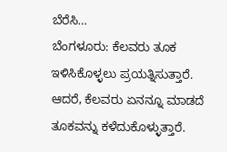ಬೆರೆಸಿ…
ಬೆಂಗಳೂರು: ಕೆಲವರು ತೂಕ ಇಳಿಸಿಕೊಳ್ಳಲು ಪ್ರಯತ್ನಿಸುತ್ತಾರೆ. ಆದರೆ, ಕೆಲವರು ಏನನ್ನೂ ಮಾಡದೆ ತೂಕವನ್ನು ಕಳೆದುಕೊಳ್ಳುತ್ತಾರೆ.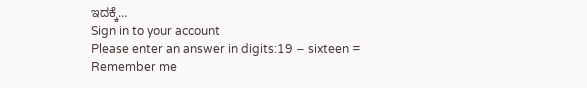ಇದಕ್ಕೆ…
Sign in to your account
Please enter an answer in digits:19 − sixteen =
Remember me